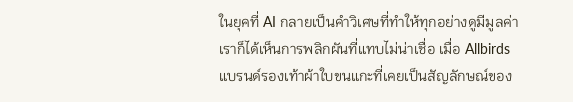ในยุคที่ AI กลายเป็นคำวิเศษที่ทำให้ทุกอย่างดูมีมูลค่า เราก็ได้เห็นการพลิกผันที่แทบไม่น่าเชื่อ เมื่อ Allbirds แบรนด์รองเท้าผ้าใบขนแกะที่เคยเป็นสัญลักษณ์ของ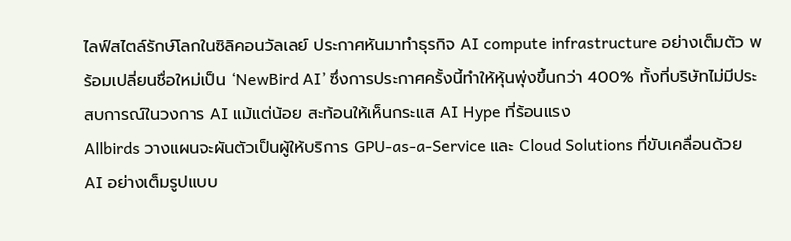ไลฟ์สไตล์รักษ์โลกในซิลิคอนวัลเลย์ ประกาศหันมาทำธุรกิจ AI compute infrastructure อย่างเต็มตัว พร้อมเปลี่ยนชื่อใหม่เป็น ‘NewBird AI’ ซึ่งการประกาศครั้งนี้ทำให้หุ้นพุ่งขึ้นกว่า 400% ทั้งที่บริษัทไม่มีประสบการณ์ในวงการ AI แม้แต่น้อย สะท้อนให้เห็นกระแส AI Hype ที่ร้อนแรง
Allbirds วางแผนจะผันตัวเป็นผู้ให้บริการ GPU-as-a-Service และ Cloud Solutions ที่ขับเคลื่อนด้วย AI อย่างเต็มรูปแบบ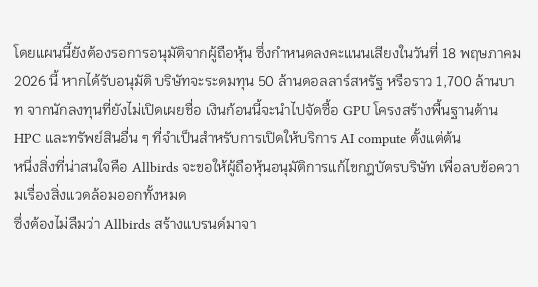โดยแผนนี้ยังต้องรอการอนุมัติจากผู้ถือหุ้น ซึ่งกำหนดลงคะแนนเสียงในวันที่ 18 พฤษภาคม 2026 นี้ หากได้รับอนุมัติ บริษัทจะระดมทุน 50 ล้านดอลลาร์สหรัฐ หรือราว 1,700 ล้านบาท จากนักลงทุนที่ยังไม่เปิดเผยชื่อ เงินก้อนนี้จะนำไปจัดซื้อ GPU โครงสร้างพื้นฐานด้าน HPC และทรัพย์สินอื่น ๆ ที่จำเป็นสำหรับการเปิดให้บริการ AI compute ตั้งแต่ต้น
หนึ่งสิ่งที่น่าสนใจคือ Allbirds จะขอให้ผู้ถือหุ้นอนุมัติการแก้ไขกฎบัตรบริษัท เพื่อลบข้อความเรื่องสิ่งแวดล้อมออกทั้งหมด
ซึ่งต้องไม่ลืมว่า Allbirds สร้างแบรนด์มาจา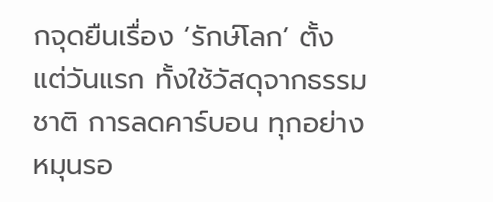กจุดยืนเรื่อง ‘รักษ์โลก’ ตั้งแต่วันแรก ทั้งใช้วัสดุจากธรรมชาติ การลดคาร์บอน ทุกอย่างหมุนรอ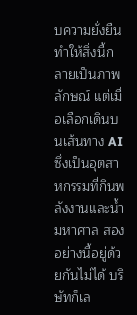บความยั่งยืนทำให้สิ่งนี้กลายเป็นภาพลักษณ์ แต่เมื่อเลือกเดินบนเส้นทาง AI ซึ่งเป็นอุตสาหกรรมที่กินพลังงานและน้ำมหาศาล สองอย่างนี้อยู่ด้วยกันไม่ได้ บริษัทก็เล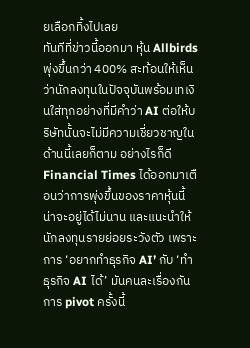ยเลือกทิ้งไปเลย
ทันทีที่ข่าวนี้ออกมา หุ้น Allbirds พุ่งขึ้นกว่า 400% สะท้อนให้เห็นว่านักลงทุนในปัจจุบันพร้อมเทเงินใส่ทุกอย่างที่มีคำว่า AI ต่อให้บริษัทนั้นจะไม่มีความเชี่ยวชาญในด้านนี้เลยก็ตาม อย่างไรก็ดี Financial Times ได้ออกมาเตือนว่าการพุ่งขึ้นของราคาหุ้นนี้น่าจะอยู่ได้ไม่นาน และแนะนำให้นักลงทุนรายย่อยระวังตัว เพราะการ ‘อยากทำธุรกิจ AI’ กับ ‘ทำธุรกิจ AI ได้’ มันคนละเรื่องกัน
การ pivot ครั้งนี้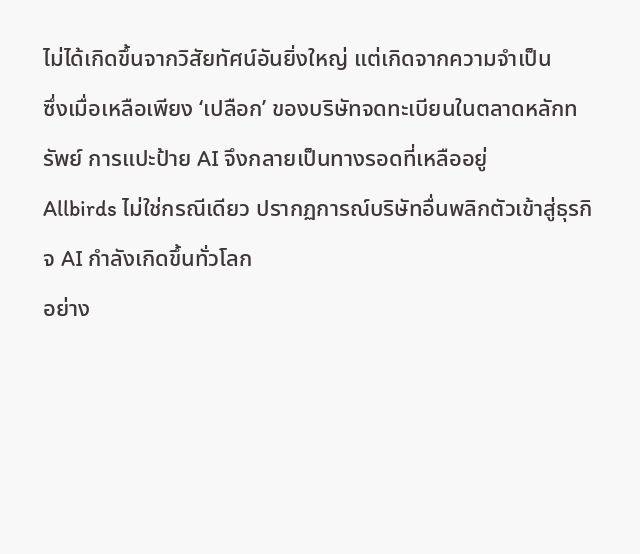ไม่ได้เกิดขึ้นจากวิสัยทัศน์อันยิ่งใหญ่ แต่เกิดจากความจำเป็น
ซึ่งเมื่อเหลือเพียง ‘เปลือก’ ของบริษัทจดทะเบียนในตลาดหลักทรัพย์ การแปะป้าย AI จึงกลายเป็นทางรอดที่เหลืออยู่
Allbirds ไม่ใช่กรณีเดียว ปรากฏการณ์บริษัทอื่นพลิกตัวเข้าสู่ธุรกิจ AI กำลังเกิดขึ้นทั่วโลก
อย่าง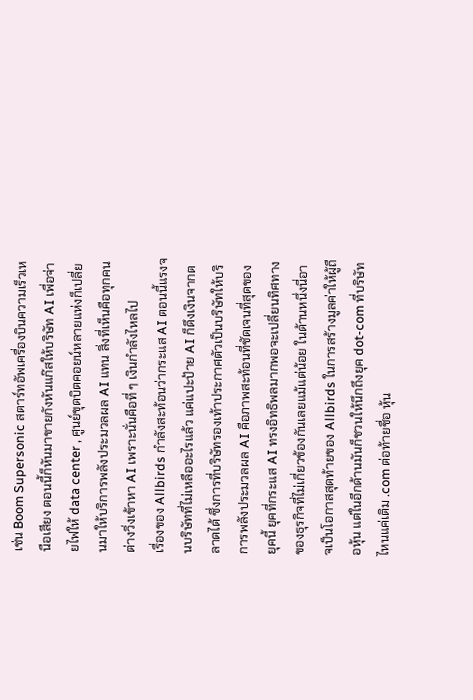เช่น Boom Supersonic สตาร์ทอัพเครื่องบินความเร็วเหนือเสียง ตอนนี้ก็หันมาขายกังหันแก๊สให้บริษัท AI เพื่อจ่ายไฟให้ data center , ศูนย์ขุดบิตคอยน์หลายแห่งก็เปลี่ยนมาให้บริการพลังประมวลผล AI แทน สิ่งที่เห็นคือทุกคนต่างวิ่งเข้าหา AI เพราะนั่นคือที่ ๆ เงินกำลังไหลไป
เรื่องของ Allbirds กำลังสะท้อนว่ากระแส AI ตอนนี้แรงจนบริษัทที่ไม่เหลืออะไรแล้ว แค่แปะป้าย AI ก็ดึงเงินจากตลาดได้ ซึ่งการที่บริษัทรองเท้าประกาศตัวเป็นบริษัทให้บริการพลังประมวลผล AI คือภาพสะท้อนที่ชัดเจนที่สุดของยุคนี้ ยุคที่กระแส AI ทรงอิทธิพลมากพอจะเปลี่ยนทิศทางของธุรกิจที่ไม่เกี่ยวข้องกันเลยแม้แต่น้อย ในด้านหนึ่งนี่อาจเป็นโอกาสสุดท้ายของ Allbirds ในการสร้างมูลค่าให้ผู้ถือหุ้น แต่ในอีกด้านมันก็ชวนให้นึกถึงยุค dot-com ที่บริษัทไหนแค่เติม .com ต่อท้ายชื่อ หุ้น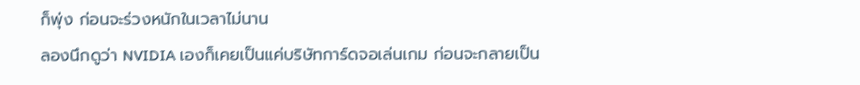ก็พุ่ง ก่อนจะร่วงหนักในเวลาไม่นาน
ลองนึกดูว่า NVIDIA เองก็เคยเป็นแค่บริษัทการ์ดจอเล่นเกม ก่อนจะกลายเป็น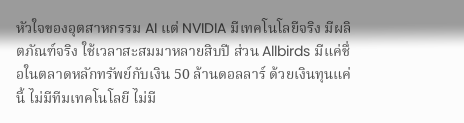หัวใจของอุตสาหกรรม AI แต่ NVIDIA มีเทคโนโลยีจริง มีผลิตภัณฑ์จริง ใช้เวลาสะสมมาหลายสิบปี ส่วน Allbirds มีแค่ชื่อในตลาดหลักทรัพย์กับเงิน 50 ล้านดอลลาร์ ด้วยเงินทุนแค่นี้ ไม่มีทีมเทคโนโลยี ไม่มี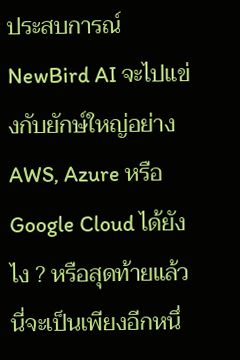ประสบการณ์ NewBird AI จะไปแข่งกับยักษ์ใหญ่อย่าง AWS, Azure หรือ Google Cloud ได้ยังไง ? หรือสุดท้ายแล้ว นี่จะเป็นเพียงอีกหนึ่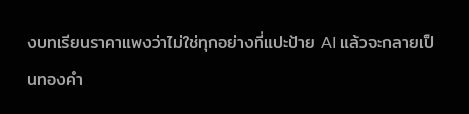งบทเรียนราคาแพงว่าไม่ใช่ทุกอย่างที่แปะป้าย AI แล้วจะกลายเป็นทองคำ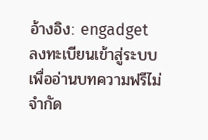อ้างอิง: engadget
ลงทะเบียนเข้าสู่ระบบ เพื่ออ่านบทความฟรีไม่จำกัด